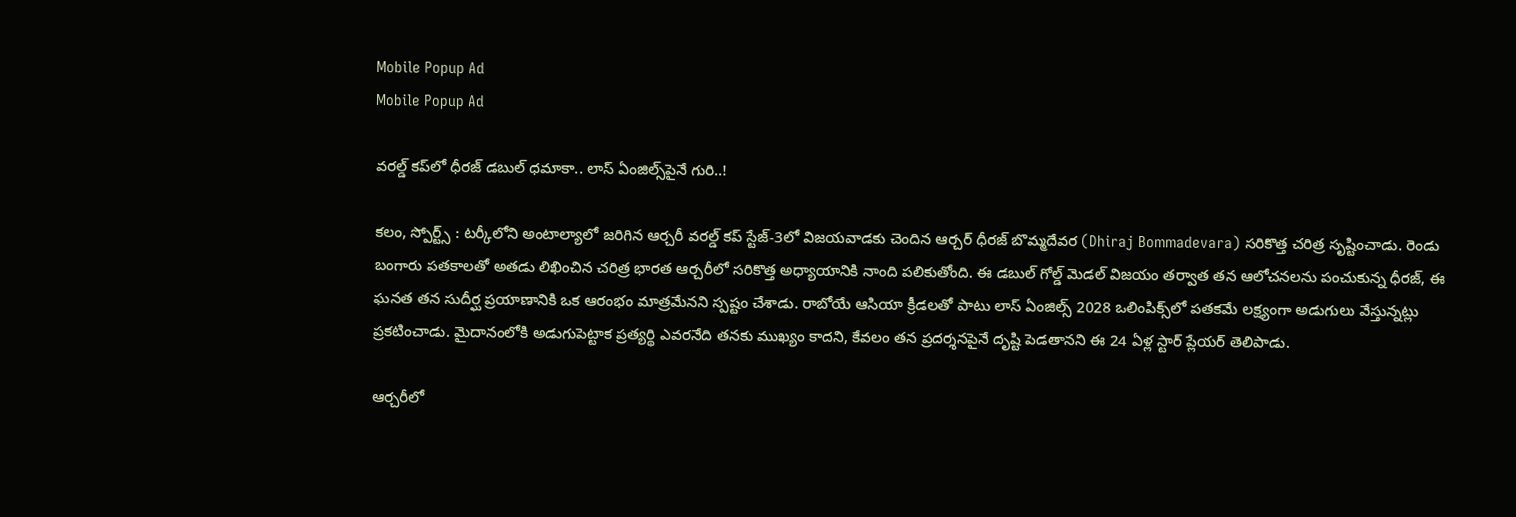Mobile Popup Ad
Mobile Popup Ad

వరల్డ్ కప్‌లో ధీరజ్ డబుల్ ధమాకా.. లాస్ ఏంజిల్స్‌పైనే గురి..!

కలం, స్పోర్ట్స్ : టర్కీలోని అంటాల్యాలో జరిగిన ఆర్చరీ వరల్డ్ కప్ స్టేజ్-3లో విజయవాడకు చెందిన ఆర్చర్ ధీరజ్ బొమ్మదేవర (Dhiraj Bommadevara) సరికొత్త చరిత్ర సృష్టించాడు. రెండు బంగారు పతకాలతో అతడు లిఖించిన చరిత్ర భారత ఆర్చరీలో సరికొత్త అధ్యాయానికి నాంది పలికుతోంది. ఈ డబుల్ గోల్డ్ మెడల్ విజయం తర్వాత తన ఆలోచనలను పంచుకున్న ధీరజ్, ఈ ఘనత తన సుదీర్ఘ ప్రయాణానికి ఒక ఆరంభం మాత్రమేనని స్పష్టం చేశాడు. రాబోయే ఆసియా క్రీడలతో పాటు లాస్ ఏంజిల్స్ 2028 ఒలింపిక్స్‌లో పతకమే లక్ష్యంగా అడుగులు వేస్తున్నట్లు ప్రకటించాడు. మైదానంలోకి అడుగుపెట్టాక ప్రత్యర్థి ఎవరనేది తనకు ముఖ్యం కాదని, కేవలం తన ప్రదర్శనపైనే దృష్టి పెడతానని ఈ 24 ఏళ్ల స్టార్ ప్లేయర్ తెలిపాడు.

ఆర్చరీలో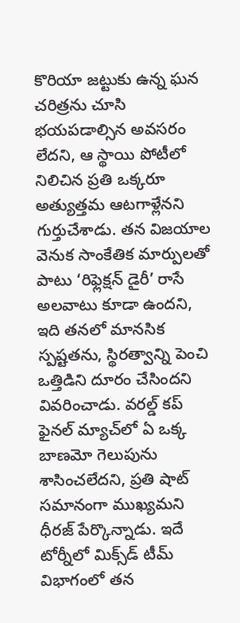కొరియా జట్టుకు ఉన్న ఘన చరిత్రను చూసి భయపడాల్సిన అవసరం లేదని, ఆ స్థాయి పోటీలో నిలిచిన ప్రతి ఒక్కరూ అత్యుత్తమ ఆటగాళ్లేనని గుర్తుచేశాడు. తన విజయాల వెనుక సాంకేతిక మార్పులతో పాటు ‘రిఫ్లెక్షన్ డైరీ’ రాసే అలవాటు కూడా ఉందని, ఇది తనలో మానసిక స్పష్టతను, స్థిరత్వాన్ని పెంచి ఒత్తిడిని దూరం చేసిందని వివరించాడు. వరల్డ్ కప్ ఫైనల్ మ్యాచ్‌లో ఏ ఒక్క బాణమో గెలుపును శాసించలేదని, ప్రతి షాట్ సమానంగా ముఖ్యమని ధీరజ్ పేర్కొన్నాడు. ఇదే టోర్నీలో మిక్స్‌డ్ టీమ్ విభాగంలో తన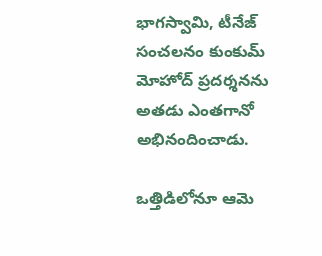భాగస్వామి, టీనేజ్ సంచలనం కుంకుమ్ మోహోద్ ప్రదర్శనను అతడు ఎంతగానో అభినందించాడు.

ఒత్తిడిలోనూ ఆమె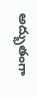అద్భుతంగా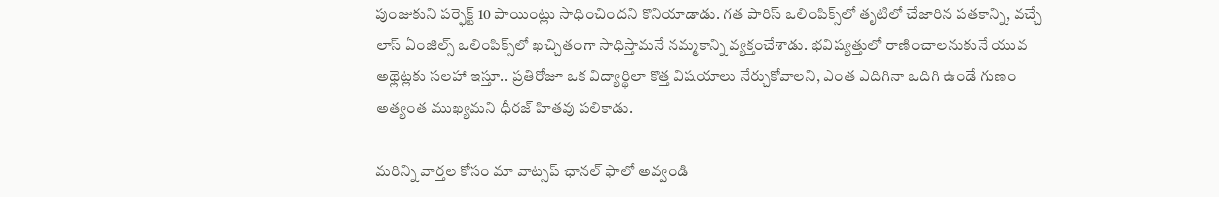పుంజుకుని పర్ఫెక్ట్ 10 పాయింట్లు సాధించిందని కొనియాడాడు. గత పారిస్ ఒలింపిక్స్‌లో తృటిలో చేజారిన పతకాన్ని, వచ్చే లాస్ ఏంజిల్స్ ఒలింపిక్స్‌లో ఖచ్చితంగా సాధిస్తామనే నమ్మకాన్ని వ్యక్తంచేశాడు. భవిష్యత్తులో రాణించాలనుకునే యువ అథ్లెట్లకు సలహా ఇస్తూ.. ప్రతిరోజూ ఒక విద్యార్థిలా కొత్త విషయాలు నేర్చుకోవాలని, ఎంత ఎదిగినా ఒదిగి ఉండే గుణం అత్యంత ముఖ్యమని ధీరజ్ హితవు పలికాడు.

మ‌రిన్ని వార్త‌ల కోసం మా వాట్స‌ప్ ఛాన‌ల్ ఫాలో అవ్వండి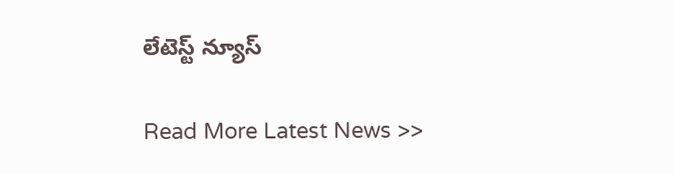లేటెస్ట్ న్యూస్‌

Read More Latest News >>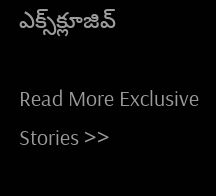ఎక్స్‌క్లూజివ్‌

Read More Exclusive Stories >>